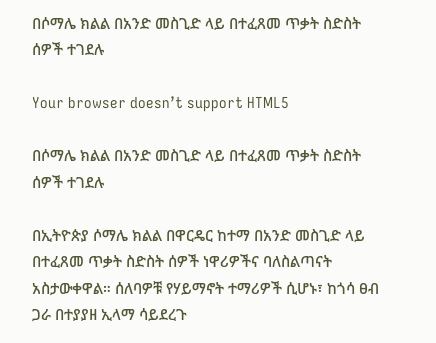በሶማሌ ክልል በአንድ መስጊድ ላይ በተፈጸመ ጥቃት ስድስት ሰዎች ተገደሉ

Your browser doesn’t support HTML5

በሶማሌ ክልል በአንድ መስጊድ ላይ በተፈጸመ ጥቃት ስድስት ሰዎች ተገደሉ

በኢትዮጵያ ሶማሌ ክልል በዋርዴር ከተማ በአንድ መስጊድ ላይ በተፈጸመ ጥቃት ስድስት ሰዎች ነዋሪዎችና ባለስልጣናት አስታውቀዋል። ሰለባዎቹ የሃይማኖት ተማሪዎች ሲሆኑ፣ ከጎሳ ፀብ ጋራ በተያያዘ ኢላማ ሳይደረጉ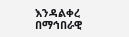እንዳልቀረ በማኅበራዊ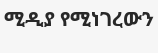ሚዲያ የሚነገረውን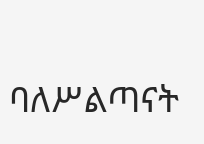ባለሥልጣናት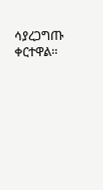ሳያረጋግጡ ቀርተዋል።